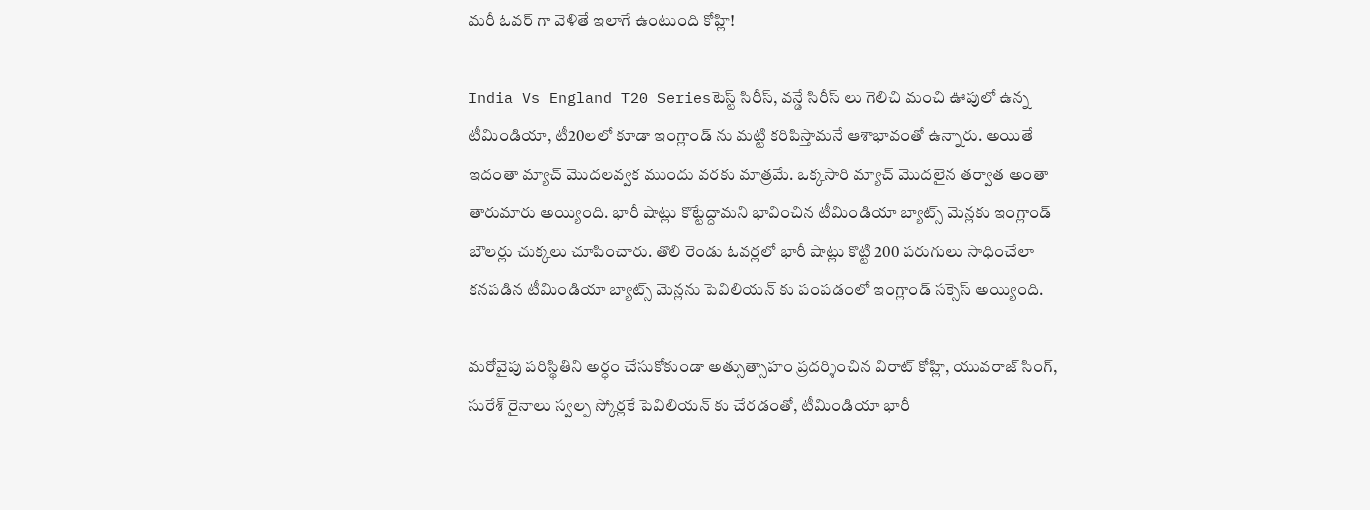మరీ ఓవర్ గా వెళితే ఇలాగే ఉంటుంది కోహ్లి!

India Vs England T20 Seriesటెస్ట్ సిరీస్, వన్డే సిరీస్ లు గెలిచి మంచి ఊపులో ఉన్న టీమిండియా, టీ20లలో కూడా ఇంగ్లాండ్ ను మట్టి కరిపిస్తామనే ఆశాభావంతో ఉన్నారు. అయితే ఇదంతా మ్యాచ్ మొదలవ్వక ముందు వరకు మాత్రమే. ఒక్కసారి మ్యాచ్ మొదలైన తర్వాత అంతా తారుమారు అయ్యింది. భారీ షాట్లు కొట్టేద్దామని భావించిన టీమిండియా బ్యాట్స్ మెన్లకు ఇంగ్లాండ్ బౌలర్లు చుక్కలు చూపించారు. తొలి రెండు ఓవర్లలో భారీ షాట్లు కొట్టి 200 పరుగులు సాధించేలా కనపడిన టీమిండియా బ్యాట్స్ మెన్లను పెవిలియన్ కు పంపడంలో ఇంగ్లాండ్ సక్సెస్ అయ్యింది.

మరోవైపు పరిస్థితిని అర్ధం చేసుకోకుండా అత్సుత్సాహం ప్రదర్శించిన విరాట్ కోహ్లి, యువరాజ్ సింగ్, సురేశ్ రైనాలు స్వల్ప స్కోర్లకే పెవిలియన్ కు చేరడంతో, టీమిండియా భారీ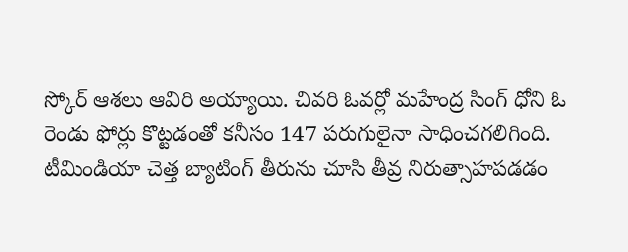స్కోర్ ఆశలు ఆవిరి అయ్యాయి. చివరి ఓవర్లో మహేంద్ర సింగ్ ధోని ఓ రెండు ఫోర్లు కొట్టడంతో కనీసం 147 పరుగులైనా సాధించగలిగింది. టీమిండియా చెత్త బ్యాటింగ్ తీరును చూసి తీవ్ర నిరుత్సాహపడడం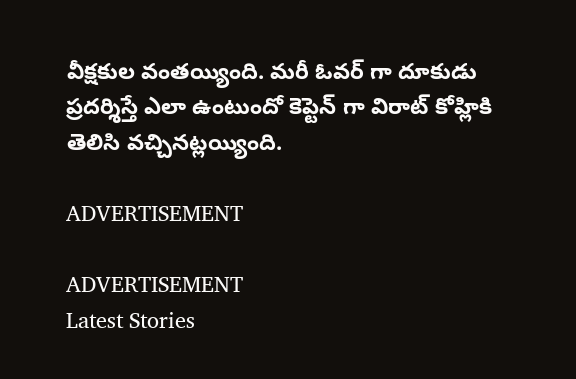వీక్షకుల వంతయ్యింది. మరీ ఓవర్ గా దూకుడు ప్రదర్శిస్తే ఎలా ఉంటుందో కెప్టెన్ గా విరాట్ కోహ్లికి తెలిసి వచ్చినట్లయ్యింది.

ADVERTISEMENT

ADVERTISEMENT
Latest Stories